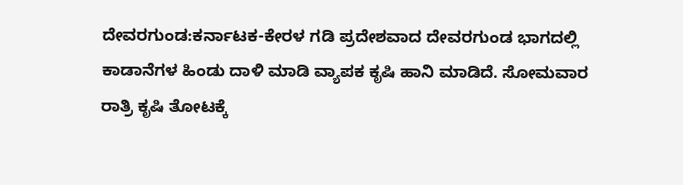ದೇವರಗುಂಡ:ಕರ್ನಾಟಕ-ಕೇರಳ ಗಡಿ ಪ್ರದೇಶವಾದ ದೇವರಗುಂಡ ಭಾಗದಲ್ಲಿ ಕಾಡಾನೆಗಳ ಹಿಂಡು ದಾಳಿ ಮಾಡಿ ವ್ಯಾಪಕ ಕೃಷಿ ಹಾನಿ ಮಾಡಿದೆ. ಸೋಮವಾರ ರಾತ್ರಿ ಕೃಷಿ ತೋಟಕ್ಕೆ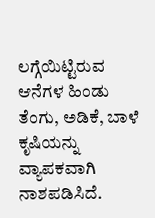ಲಗ್ಗೆಯಿಟ್ಟಿರುವ ಆನೆಗಳ ಹಿಂಡು ತೆಂಗು, ಅಡಿಕೆ, ಬಾಳೆ ಕೃಷಿಯನ್ನು ವ್ಯಾಪಕವಾಗಿ ನಾಶಪಡಿಸಿದೆ.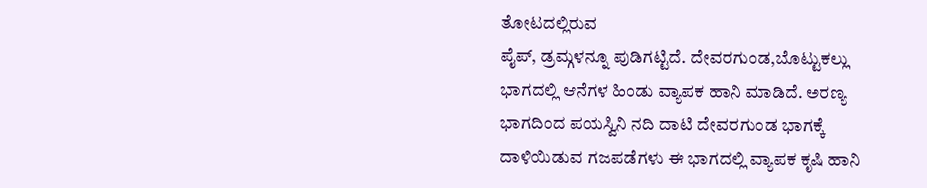ತೋಟದಲ್ಲಿರುವ
ಪೈಪ್, ಡ್ರಮ್ಗಳನ್ನೂ ಪುಡಿಗಟ್ಟಿದೆ. ದೇವರಗುಂಡ,ಬೊಟ್ಟುಕಲ್ಲು ಭಾಗದಲ್ಲಿ ಆನೆಗಳ ಹಿಂಡು ವ್ಯಾಪಕ ಹಾನಿ ಮಾಡಿದೆ. ಅರಣ್ಯ ಭಾಗದಿಂದ ಪಯಸ್ವಿನಿ ನದಿ ದಾಟಿ ದೇವರಗುಂಡ ಭಾಗಕ್ಕೆ ದಾಳಿಯಿಡುವ ಗಜಪಡೆಗಳು ಈ ಭಾಗದಲ್ಲಿ ವ್ಯಾಪಕ ಕೃಷಿ ಹಾನಿ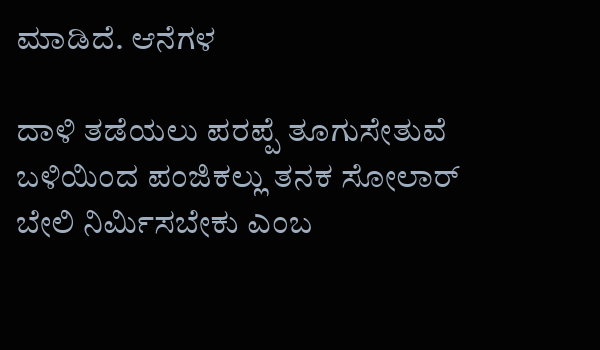ಮಾಡಿದೆ. ಆನೆಗಳ

ದಾಳಿ ತಡೆಯಲು ಪರಪ್ಪೆ ತೂಗುಸೇತುವೆ ಬಳಿಯಿಂದ ಪಂಜಿಕಲ್ಲು ತನಕ ಸೋಲಾರ್ ಬೇಲಿ ನಿರ್ಮಿಸಬೇಕು ಎಂಬ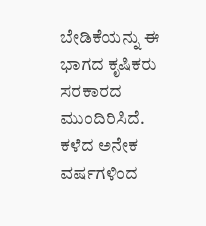ಬೇಡಿಕೆಯನ್ನು ಈ ಭಾಗದ ಕೃಷಿಕರು ಸರಕಾರದ ಮುಂದಿರಿಸಿದೆ. ಕಳೆದ ಅನೇಕ ವರ್ಷಗಳಿಂದ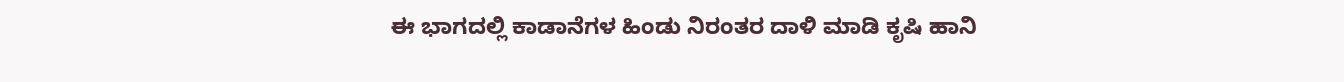ಈ ಭಾಗದಲ್ಲಿ ಕಾಡಾನೆಗಳ ಹಿಂಡು ನಿರಂತರ ದಾಳಿ ಮಾಡಿ ಕೃಷಿ ಹಾನಿ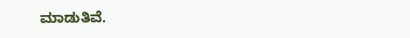ಮಾಡುತಿವೆ.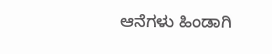ಆನೆಗಳು ಹಿಂಡಾಗಿ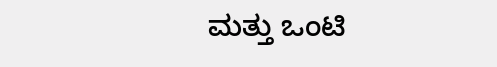ಮತ್ತು ಒಂಟಿ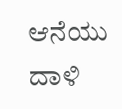ಆನೆಯು ದಾಳಿ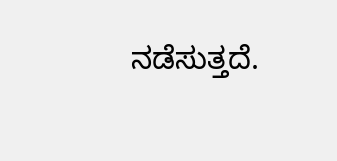ನಡೆಸುತ್ತದೆ.